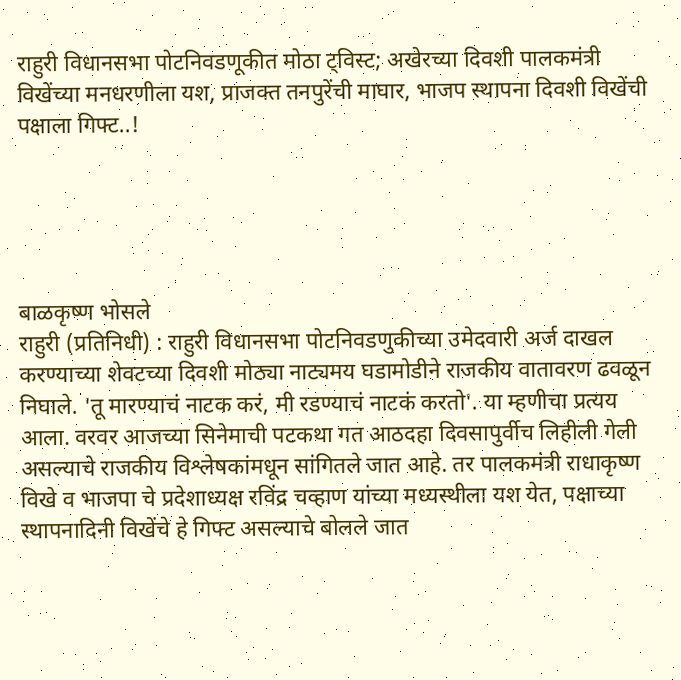राहुरी विधानसभा पोटनिवडणूकीत मोठा ट्विस्ट; अखेरच्या दिवशी पालकमंत्री विखेंच्या मनधरणीला यश, प्राजक्त तनपुरेंची माघार, भाजप स्थापना दिवशी विखेंची पक्षाला गिफ्ट..!





बाळकृष्ण भोसले
राहुरी (प्रतिनिधी) : राहुरी विधानसभा पोटनिवडणुकीच्या उमेदवारी अर्ज दाखल करण्याच्या शेवटच्या दिवशी मोठ्या नाट्यमय घडामोडीने राजकीय वातावरण ढवळून निघाले. 'तू मारण्याचं नाटक करं, मी रडण्याचं नाटकं करतो'. या म्हणीचा प्रत्यय आला. वरवर आजच्या सिनेमाची पटकथा गत आठदहा दिवसापुर्वीच लिहीली गेली असल्याचे राजकीय विश्लेषकांमधून सांगितले जात आहे. तर पालकमंत्री राधाकृष्ण विखे व भाजपा चे प्रदेशाध्यक्ष रविंद्र चव्हाण यांच्या मध्यस्थीला यश येत, पक्षाच्या स्थापनादिनी विखेंचे हे गिफ्ट असल्याचे बोलले जात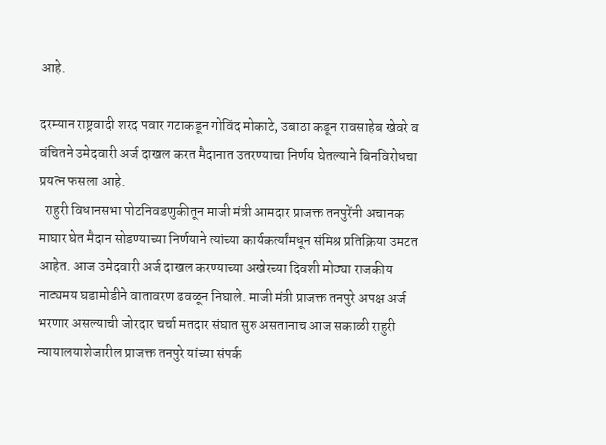आहे.

दरम्यान राष्ट्रवादी शरद पवार गटाकडून गोविंद मोकाटे, उबाठा कडून रावसाहेब खेवरे व वंचितने उमेदवारी अर्ज दाखल करत मैदानात उतरण्याचा निर्णय घेतल्याने बिनविरोधचा प्रयत्न फसला आहे.
  राहुरी विधानसभा पोटनिवडणुकीतून माजी मंत्री आमदार प्राजक्त तनपुरेंनी अचानक माघार घेत मैदान सोडण्याच्या निर्णयाने त्यांच्या कार्यकर्त्यांमधून संमिश्र प्रतिक्रिया उमटत आहेत. आज उमेदवारी अर्ज दाखल करण्याच्या अखेरच्या दिवशी मोठ्या राजकीय नाट्यमय घडामोडीने वातावरण ढवळून निघाले. माजी मंत्री प्राजक्त तनपुरे अपक्ष अर्ज भरणार असल्याची जोरदार चर्चा मतदार संघात सुरु असतानाच आज सकाळी राहुरी न्यायालयाशेजारील प्राजक्त तनपुरे यांच्या संपर्क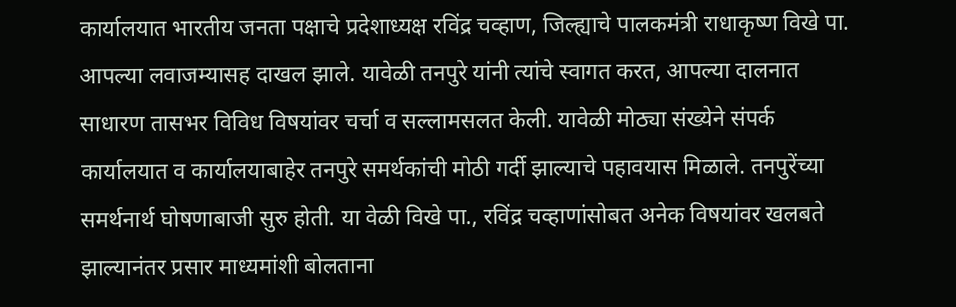कार्यालयात भारतीय जनता पक्षाचे प्रदेशाध्यक्ष रविंद्र चव्हाण, जिल्ह्याचे पालकमंत्री राधाकृष्ण विखे पा. आपल्या लवाजम्यासह दाखल झाले. यावेळी तनपुरे यांनी त्यांचे स्वागत करत, आपल्या दालनात साधारण तासभर विविध विषयांवर चर्चा व सल्लामसलत केली. यावेळी मोठ्या संख्येने संपर्क कार्यालयात व कार्यालयाबाहेर तनपुरे समर्थकांची मोठी गर्दी झाल्याचे पहावयास मिळाले. तनपुरेंच्या समर्थनार्थ घोषणाबाजी सुरु होती. या वेळी विखे पा., रविंद्र चव्हाणांसोबत अनेक विषयांवर खलबते झाल्यानंतर प्रसार माध्यमांशी बोलताना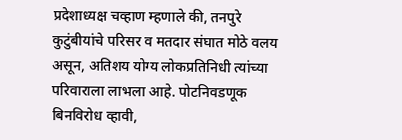प्रदेशाध्यक्ष चव्हाण म्हणाले की, तनपुरे कुटुंबीयांचे परिसर व मतदार संघात मोठे वलय असून, अतिशय योग्य लोकप्रतिनिधी त्यांच्या परिवाराला लाभला आहे. पोटनिवडणूक बिनविरोध व्हावी,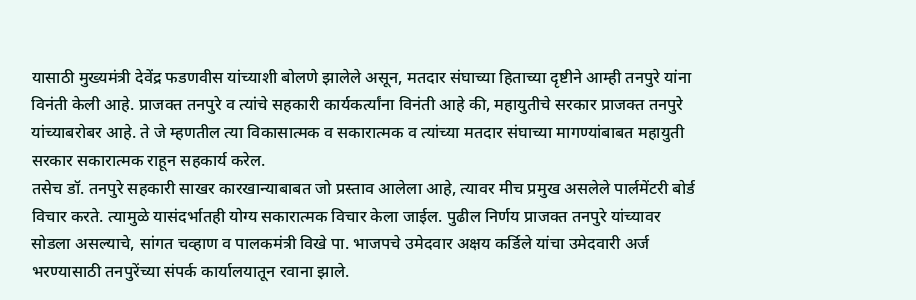यासाठी मुख्यमंत्री देवेंद्र फडणवीस यांच्याशी बोलणे झालेले असून, मतदार संघाच्या हिताच्या दृष्टीने आम्ही तनपुरे यांना विनंती केली आहे. प्राजक्त तनपुरे व त्यांचे सहकारी कार्यकर्त्यांना विनंती आहे की, महायुतीचे सरकार प्राजक्त तनपुरे यांच्याबरोबर आहे. ते जे म्हणतील त्या विकासात्मक व सकारात्मक व त्यांच्या मतदार संघाच्या मागण्यांबाबत महायुती सरकार सकारात्मक राहून सहकार्य करेल.
तसेच डॉ. तनपुरे सहकारी साखर कारखान्याबाबत जो प्रस्ताव आलेला आहे, त्यावर मीच प्रमुख असलेले पार्लमेंटरी बोर्ड विचार करते. त्यामुळे यासंदर्भातही योग्य सकारात्मक विचार केला जाईल. पुढील निर्णय प्राजक्त तनपुरे यांच्यावर सोडला असल्याचे, सांगत चव्हाण व पालकमंत्री विखे पा. भाजपचे उमेदवार अक्षय कर्डिले यांचा उमेदवारी अर्ज भरण्यासाठी तनपुरेंच्या संपर्क कार्यालयातून रवाना झाले.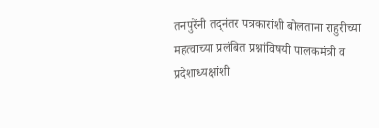तनपुरेंनी तद्नंतर पत्रकारांशी बोलताना राहुरीच्या महत्वाच्या प्रलंबित प्रश्नांविषयी पालकमंत्री व प्रदेशाध्यक्षांशी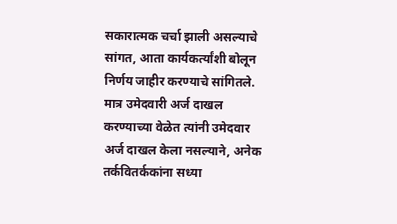सकारात्मक चर्चा झाली असल्याचे सांगत, आता कार्यकर्त्यांशी बोलून निर्णय जाहीर करण्याचे सांगितले. मात्र उमेदवारी अर्ज दाखल करण्याच्या वेळेत त्यांनी उमेदवार अर्ज दाखल केला नसल्याने, अनेक तर्कवितर्ककांना सध्या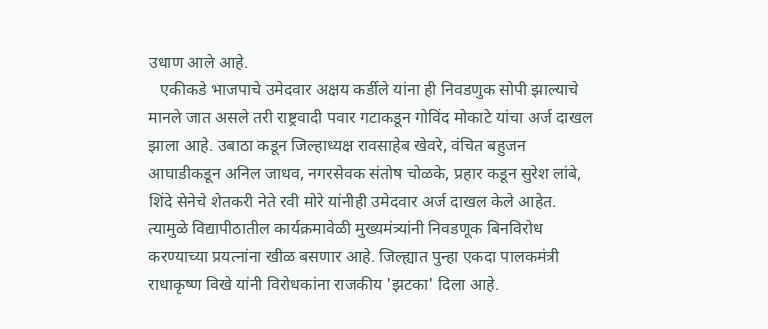उधाण आले आहे.
   एकीकडे भाजपाचे उमेदवार अक्षय कर्डीले यांना ही निवडणुक सोपी झाल्याचे मानले जात असले तरी राष्ट्रवादी पवार गटाकडून गोविंद मोकाटे यांचा अर्ज दाखल झाला आहे. उबाठा कडून जिल्हाध्यक्ष रावसाहेब खेवरे, वंचित बहुजन आघाडीकडून अनिल जाधव, नगरसेवक संतोष चोळके, प्रहार कडून सुरेश लांबे, शिंदे सेनेचे शेतकरी नेते रवी मोरे यांनीही उमेदवार अर्ज दाखल केले आहेत. त्यामुळे विद्यापीठातील कार्यक्रमावेळी मुख्यमंत्र्यांनी निवडणूक बिनविरोध करण्याच्या प्रयत्नांना खीळ बसणार आहे. जिल्ह्यात पुन्हा एकदा पालकमंत्री राधाकृष्ण विखे यांनी विरोधकांना राजकीय 'झटका' दिला आहे.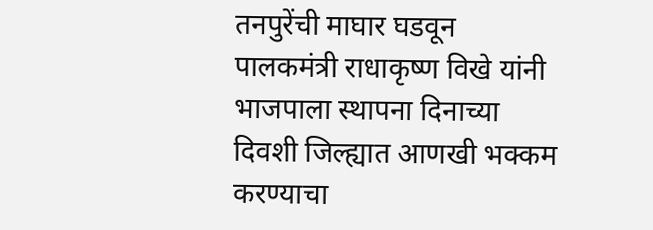तनपुरेंची माघार घडवून पालकमंत्री राधाकृष्ण विखे यांनी भाजपाला स्थापना दिनाच्या दिवशी जिल्ह्यात आणखी भक्कम करण्याचा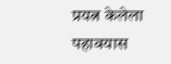प्रयत्न केलेला पहावयास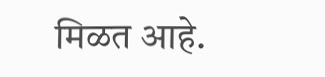मिळत आहे.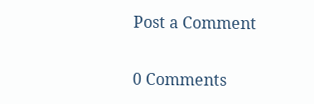Post a Comment

0 Comments